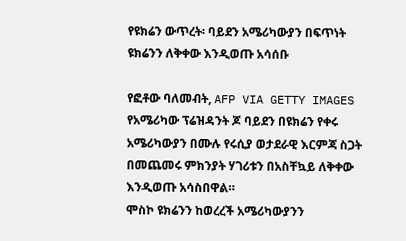የዩክሬን ውጥረት፡ ባይደን አሜሪካውያን በፍጥነት ዩክሬንን ለቅቀው እንዲወጡ አሳሰቡ

የፎቶው ባለመብት, AFP VIA GETTY IMAGES
የአሜሪካው ፕሬዝዳንት ጆ ባይደን በዩክሬን የቀሩ አሜሪካውያን በሙሉ የሩሲያ ወታደራዊ እርምጃ ስጋት በመጨመሩ ምክንያት ሃገሪቱን በአስቸኳይ ለቅቀው እንዲወጡ አሳስበዋል።
ሞስኮ ዩክሬንን ከወረረች አሜሪካውያንን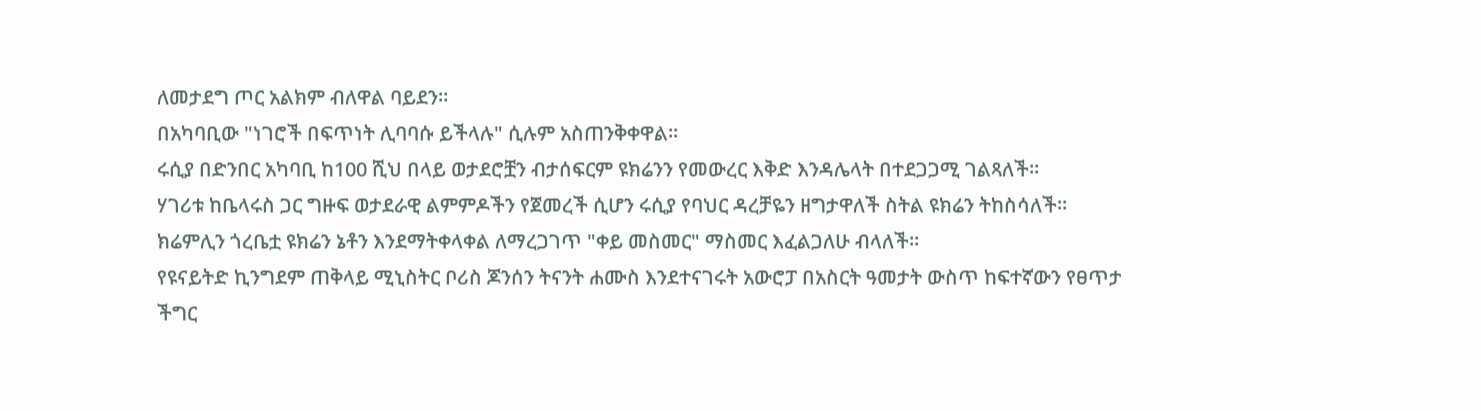ለመታደግ ጦር አልክም ብለዋል ባይደን።
በአካባቢው "ነገሮች በፍጥነት ሊባባሱ ይችላሉ" ሲሉም አስጠንቅቀዋል።
ሩሲያ በድንበር አካባቢ ከ100 ሺህ በላይ ወታደሮቿን ብታሰፍርም ዩክሬንን የመውረር እቅድ እንዳሌላት በተደጋጋሚ ገልጻለች።
ሃገሪቱ ከቤላሩስ ጋር ግዙፍ ወታደራዊ ልምምዶችን የጀመረች ሲሆን ሩሲያ የባህር ዳረቻዬን ዘግታዋለች ስትል ዩክሬን ትከስሳለች።
ክሬምሊን ጎረቤቷ ዩክሬን ኔቶን እንደማትቀላቀል ለማረጋገጥ "ቀይ መስመር" ማስመር እፈልጋለሁ ብላለች።
የዩናይትድ ኪንግደም ጠቅላይ ሚኒስትር ቦሪስ ጆንሰን ትናንት ሐሙስ እንደተናገሩት አውሮፓ በአስርት ዓመታት ውስጥ ከፍተኛውን የፀጥታ ችግር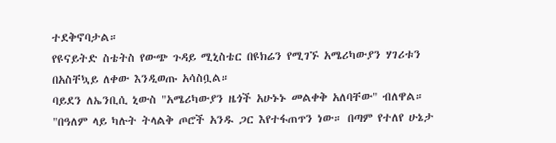ተደቅኖባታል።
የዩናይትድ ስቴትስ የውጭ ጉዳይ ሚኒስቴር በዩክሬን የሚገኙ አሜሪካውያን ሃገሪቱን በአስቸኳይ ለቀው እንዲወጡ አሳስቧል።
ባይደን ለኤንቢሲ ኒውስ "አሜሪካውያን ዜጎች አሁኑኑ መልቀቅ አለባቸው" ብለዋል።
"በዓለም ላይ ካሉት ትላልቅ ጦሮች አንዱ ጋር እየተፋጠጥን ነው። በጣም የተለየ ሁኔታ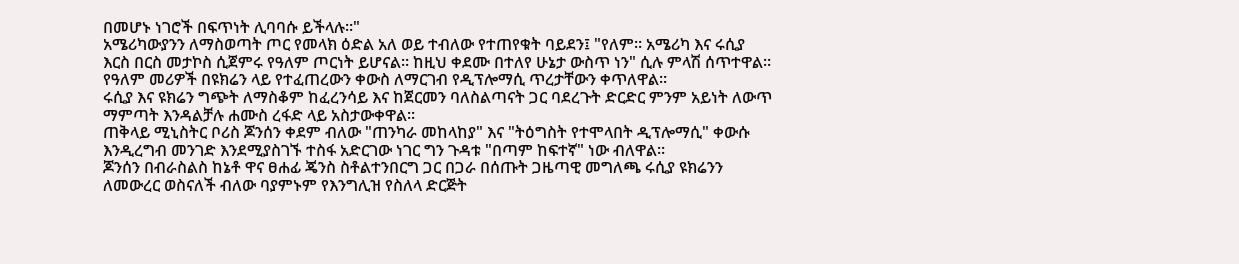በመሆኑ ነገሮች በፍጥነት ሊባባሱ ይችላሉ።"
አሜሪካውያንን ለማስወጣት ጦር የመላክ ዕድል አለ ወይ ተብለው የተጠየቁት ባይደን፤ "የለም። አሜሪካ እና ሩሲያ እርስ በርስ መታኮስ ሲጀምሩ የዓለም ጦርነት ይሆናል። ከዚህ ቀደሙ በተለየ ሁኔታ ውስጥ ነን" ሲሉ ምላሽ ሰጥተዋል።
የዓለም መሪዎች በዩክሬን ላይ የተፈጠረውን ቀውስ ለማርገብ የዲፕሎማሲ ጥረታቸውን ቀጥለዋል።
ሩሲያ እና ዩክሬን ግጭት ለማስቆም ከፈረንሳይ እና ከጀርመን ባለስልጣናት ጋር ባደረጉት ድርድር ምንም አይነት ለውጥ ማምጣት እንዳልቻሉ ሐሙስ ረፋድ ላይ አስታውቀዋል።
ጠቅላይ ሚኒስትር ቦሪስ ጆንሰን ቀደም ብለው "ጠንካራ መከላከያ" እና "ትዕግስት የተሞላበት ዲፕሎማሲ" ቀውሱ እንዲረግብ መንገድ እንደሚያስገኙ ተስፋ አድርገው ነገር ግን ጉዳቱ "በጣም ከፍተኛ" ነው ብለዋል።
ጆንሰን በብራስልስ ከኔቶ ዋና ፀሐፊ ጄንስ ስቶልተንበርግ ጋር በጋራ በሰጡት ጋዜጣዊ መግለጫ ሩሲያ ዩክሬንን ለመውረር ወስናለች ብለው ባያምኑም የእንግሊዝ የስለላ ድርጅት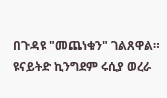በጉዳዩ "መጨነቁን" ገልጸዋል።
ዩናይትድ ኪንግደም ሩሲያ ወረራ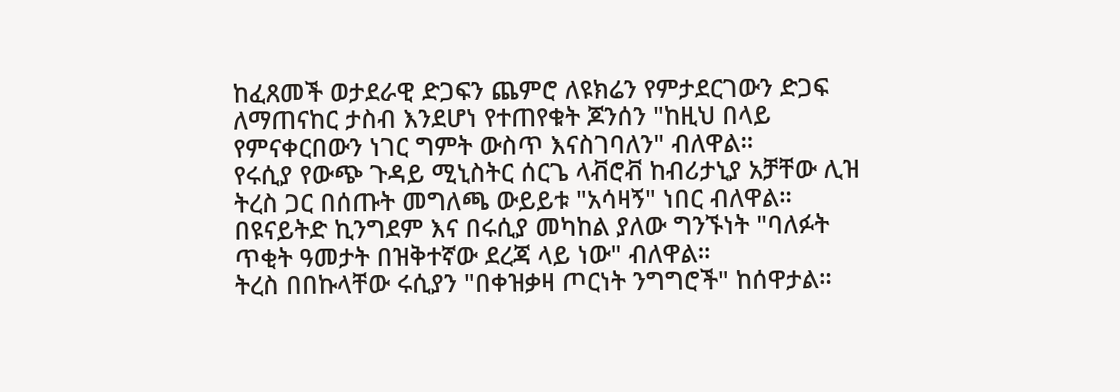ከፈጸመች ወታደራዊ ድጋፍን ጨምሮ ለዩክሬን የምታደርገውን ድጋፍ ለማጠናከር ታስብ እንደሆነ የተጠየቁት ጆንሰን "ከዚህ በላይ የምናቀርበውን ነገር ግምት ውስጥ እናስገባለን" ብለዋል።
የሩሲያ የውጭ ጉዳይ ሚኒስትር ሰርጌ ላቭሮቭ ከብሪታኒያ አቻቸው ሊዝ ትረስ ጋር በሰጡት መግለጫ ውይይቱ "አሳዛኝ" ነበር ብለዋል።
በዩናይትድ ኪንግደም እና በሩሲያ መካከል ያለው ግንኙነት "ባለፉት ጥቂት ዓመታት በዝቅተኛው ደረጃ ላይ ነው" ብለዋል።
ትረስ በበኩላቸው ሩሲያን "በቀዝቃዛ ጦርነት ንግግሮች" ከሰዋታል።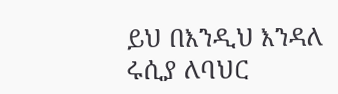ይህ በእንዲህ እንዳለ ሩሲያ ለባህር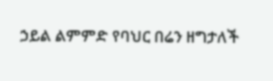ኃይል ልምምድ የባህር በሬን ዘግታለች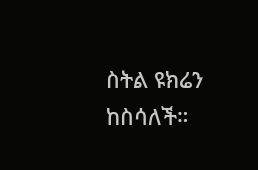ስትል ዩክሬን ከስሳለች።